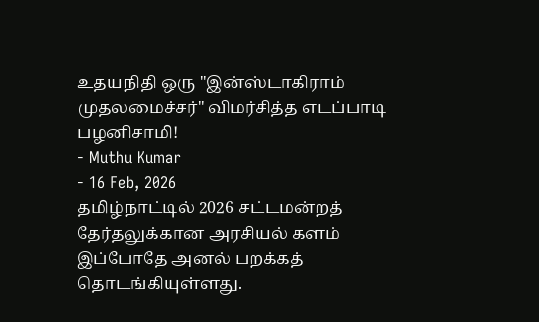உதயநிதி ஒரு "இன்ஸ்டாகிராம் முதலமைச்சர்" விமர்சித்த எடப்பாடி பழனிசாமி!
- Muthu Kumar
- 16 Feb, 2026
தமிழ்நாட்டில் 2026 சட்டமன்றத் தேர்தலுக்கான அரசியல் களம் இப்போதே அனல் பறக்கத் தொடங்கியுள்ளது.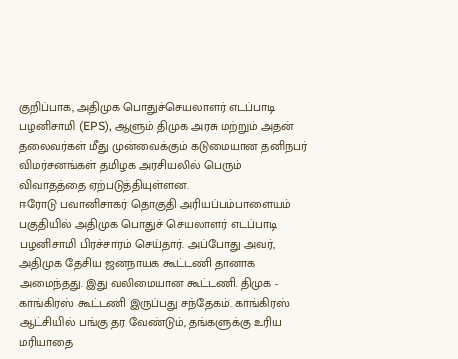குறிப்பாக, அதிமுக பொதுச்செயலாளர் எடப்பாடி பழனிசாமி (EPS), ஆளும் திமுக அரசு மற்றும் அதன் தலைவர்கள் மீது முன்வைக்கும் கடுமையான தனிநபர் விமர்சனங்கள் தமிழக அரசியலில் பெரும் விவாதத்தை ஏற்படுத்தியுள்ளன.
ஈரோடு பவானிசாகர் தொகுதி அரியப்பம்பாளையம் பகுதியில் அதிமுக பொதுச் செயலாளர் எடப்பாடி பழனிசாமி பிரச்சாரம் செய்தார். அப்போது அவர், அதிமுக தேசிய ஜனநாயக கூட்டணி தானாக அமைந்தது. இது வலிமையான கூட்டணி. திமுக - காங்கிரஸ் கூட்டணி இருப்பது சந்தேகம். காங்கிரஸ் ஆட்சியில் பங்கு தர வேண்டும், தங்களுக்கு உரிய மரியாதை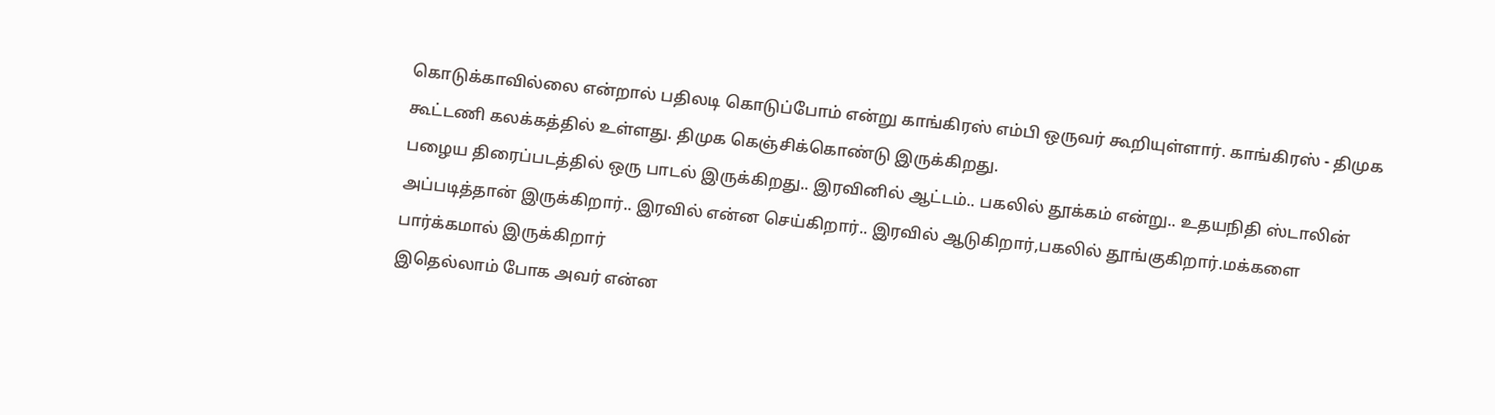கொடுக்காவில்லை என்றால் பதிலடி கொடுப்போம் என்று காங்கிரஸ் எம்பி ஒருவர் கூறியுள்ளார். காங்கிரஸ் - திமுக கூட்டணி கலக்கத்தில் உள்ளது. திமுக கெஞ்சிக்கொண்டு இருக்கிறது.
பழைய திரைப்படத்தில் ஒரு பாடல் இருக்கிறது.. இரவினில் ஆட்டம்.. பகலில் தூக்கம் என்று.. உதயநிதி ஸ்டாலின் அப்படித்தான் இருக்கிறார்.. இரவில் என்ன செய்கிறார்.. இரவில் ஆடுகிறார்,பகலில் தூங்குகிறார்.மக்களை பார்க்கமால் இருக்கிறார்
இதெல்லாம் போக அவர் என்ன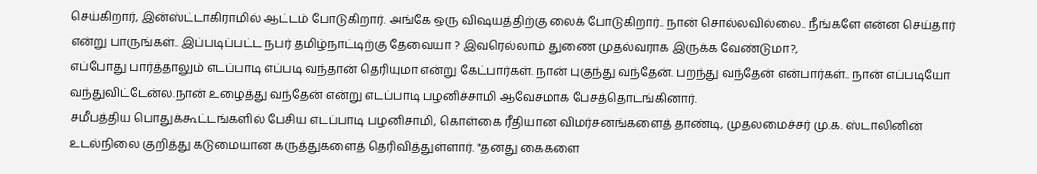செய்கிறார், இன்ஸ்ட்டாகிராமில் ஆட்டம் போடுகிறார். அங்கே ஒரு விஷயத்திற்கு லைக் போடுகிறார்.. நான் சொல்லவில்லை.. நீங்களே என்ன செய்தார் என்று பாருங்கள்.. இப்படிப்பட்ட நபர் தமிழ்நாட்டிற்கு தேவையா ? இவரெல்லாம் துணை முதல்வராக இருக்க வேண்டுமா?,
எப்போது பார்த்தாலும் எடப்பாடி எப்படி வந்தான் தெரியுமா என்று கேட்பார்கள். நான் புகுந்து வந்தேன். பறந்து வந்தேன் என்பார்கள்.. நான் எப்படியோ வந்துவிட்டேன்ல.நான் உழைத்து வந்தேன் என்று எடப்பாடி பழனிச்சாமி ஆவேசமாக பேசத்தொடங்கினார்.
சமீபத்திய பொதுக்கூட்டங்களில் பேசிய எடப்பாடி பழனிசாமி, கொள்கை ரீதியான விமர்சனங்களைத் தாண்டி, முதலமைச்சர் மு.க. ஸ்டாலினின் உடல்நிலை குறித்து கடுமையான கருத்துகளைத் தெரிவித்துள்ளார். "தனது கைகளை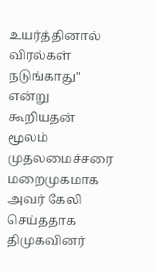உயர்த்தினால் விரல்கள் நடுங்காது" என்று கூறியதன் மூலம் முதலமைச்சரை மறைமுகமாக அவர் கேலி செய்ததாக திமுகவினர்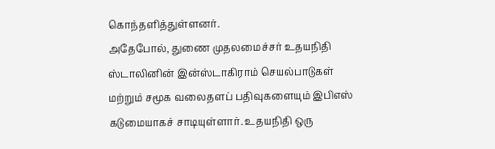கொந்தளித்துள்ளனர்.
அதேபோல், துணை முதலமைச்சர் உதயநிதி ஸ்டாலினின் இன்ஸ்டாகிராம் செயல்பாடுகள் மற்றும் சமூக வலைதளப் பதிவுகளையும் இபிஎஸ் கடுமையாகச் சாடியுள்ளார். உதயநிதி ஒரு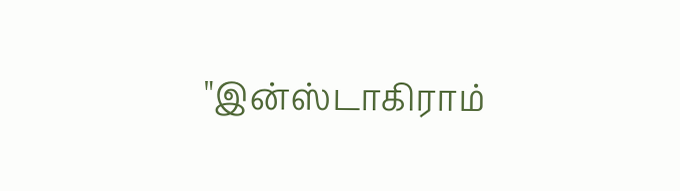"இன்ஸ்டாகிராம்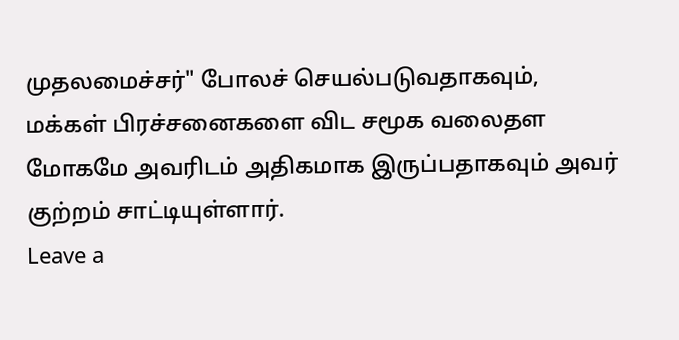முதலமைச்சர்" போலச் செயல்படுவதாகவும், மக்கள் பிரச்சனைகளை விட சமூக வலைதள மோகமே அவரிடம் அதிகமாக இருப்பதாகவும் அவர் குற்றம் சாட்டியுள்ளார்.
Leave a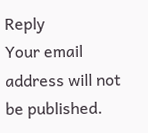Reply
Your email address will not be published.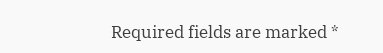Required fields are marked *